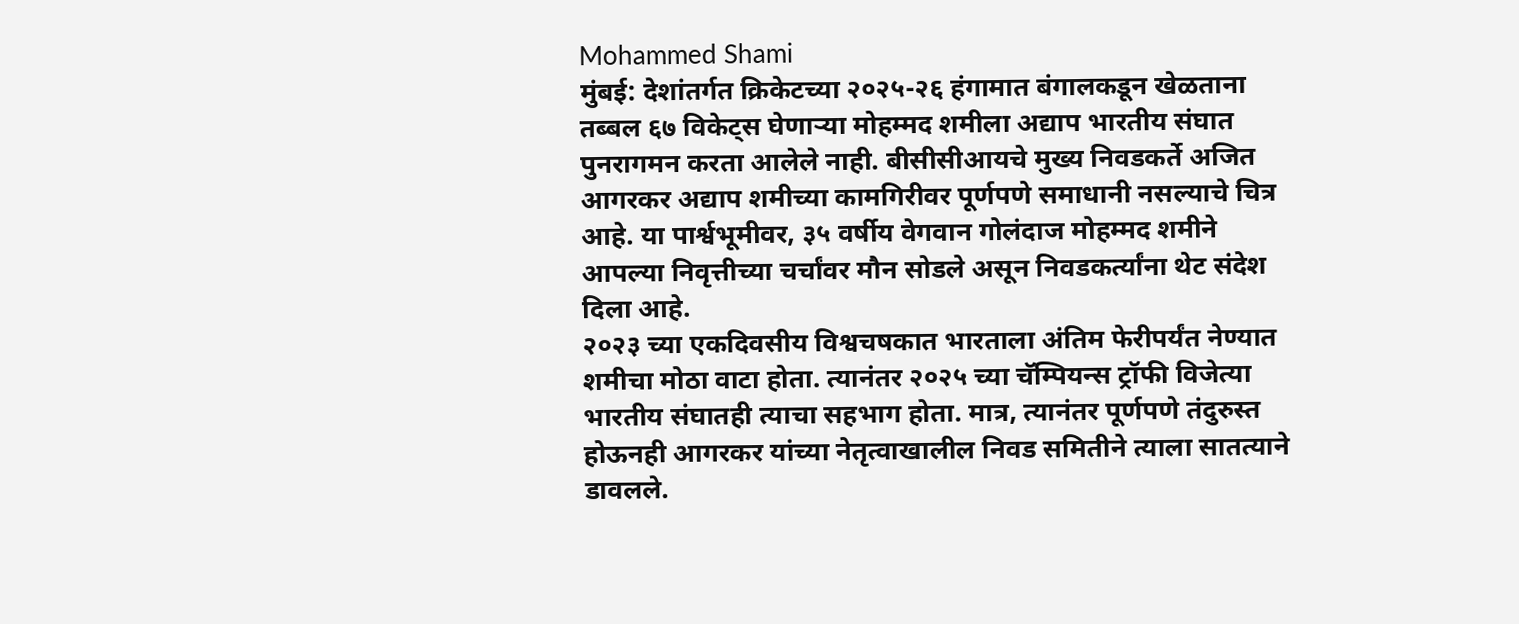Mohammed Shami
मुंबई: देशांतर्गत क्रिकेटच्या २०२५-२६ हंगामात बंगालकडून खेळताना तब्बल ६७ विकेट्स घेणाऱ्या मोहम्मद शमीला अद्याप भारतीय संघात पुनरागमन करता आलेले नाही. बीसीसीआयचे मुख्य निवडकर्ते अजित आगरकर अद्याप शमीच्या कामगिरीवर पूर्णपणे समाधानी नसल्याचे चित्र आहे. या पार्श्वभूमीवर, ३५ वर्षीय वेगवान गोलंदाज मोहम्मद शमीने आपल्या निवृत्तीच्या चर्चांवर मौन सोडले असून निवडकर्त्यांना थेट संदेश दिला आहे.
२०२३ च्या एकदिवसीय विश्वचषकात भारताला अंतिम फेरीपर्यंत नेण्यात शमीचा मोठा वाटा होता. त्यानंतर २०२५ च्या चॅम्पियन्स ट्रॉफी विजेत्या भारतीय संघातही त्याचा सहभाग होता. मात्र, त्यानंतर पूर्णपणे तंदुरुस्त होऊनही आगरकर यांच्या नेतृत्वाखालील निवड समितीने त्याला सातत्याने डावलले.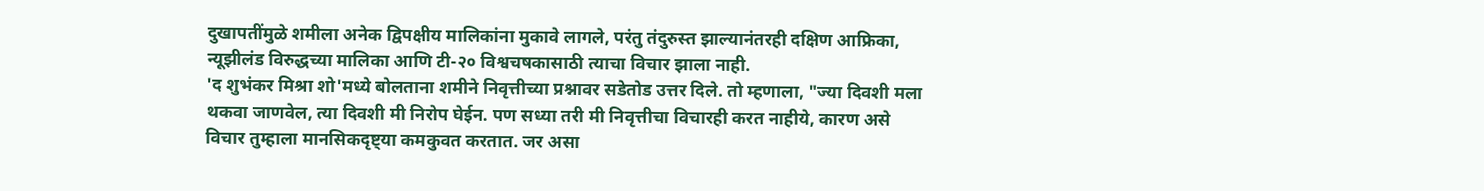दुखापतींमुळे शमीला अनेक द्विपक्षीय मालिकांना मुकावे लागले, परंतु तंदुरुस्त झाल्यानंतरही दक्षिण आफ्रिका, न्यूझीलंड विरुद्धच्या मालिका आणि टी-२० विश्वचषकासाठी त्याचा विचार झाला नाही.
'द शुभंकर मिश्रा शो'मध्ये बोलताना शमीने निवृत्तीच्या प्रश्नावर सडेतोड उत्तर दिले. तो म्हणाला, "ज्या दिवशी मला थकवा जाणवेल, त्या दिवशी मी निरोप घेईन. पण सध्या तरी मी निवृत्तीचा विचारही करत नाहीये, कारण असे विचार तुम्हाला मानसिकदृष्ट्या कमकुवत करतात. जर असा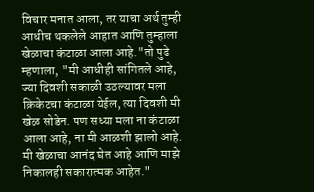विचार मनात आला, तर याचा अर्थ तुम्ही आधीच थकलेले आहात आणि तुम्हाला खेळाचा कंटाळा आला आहे."तो पुढे म्हणाला, "मी आधीही सांगितले आहे, ज्या दिवशी सकाळी उठल्यावर मला क्रिकेटचा कंटाळा येईल, त्या दिवशी मी खेळ सोडेन. पण सध्या मला ना कंटाळा आला आहे, ना मी आळशी झालो आहे. मी खेळाचा आनंद घेत आहे आणि माझे निकालही सकारात्मक आहेत."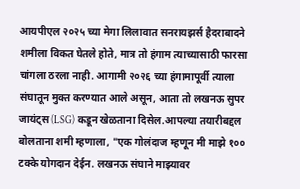आयपीएल २०२५ च्या मेगा लिलावात सनरायझर्स हैदराबादने शमीला विकत घेतले होते, मात्र तो हंगाम त्याच्यासाठी फारसा चांगला ठरला नाही. आगामी २०२६ च्या हंगामापूर्वी त्याला संघातून मुक्त करण्यात आले असून, आता तो लखनऊ सुपर जायंट्स (LSG) कडून खेळताना दिसेल.आपल्या तयारीबद्दल बोलताना शमी म्हणाला, "एक गोलंदाज म्हणून मी माझे १०० टक्के योगदान देईन. लखनऊ संघाने माझ्यावर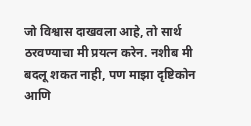जो विश्वास दाखवला आहे, तो सार्थ ठरवण्याचा मी प्रयत्न करेन. नशीब मी बदलू शकत नाही, पण माझा दृष्टिकोन आणि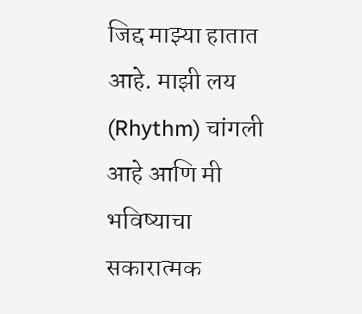जिद्द माझ्या हातात आहे. माझी लय (Rhythm) चांगली आहे आणि मी भविष्याचा सकारात्मक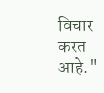विचार करत आहे."